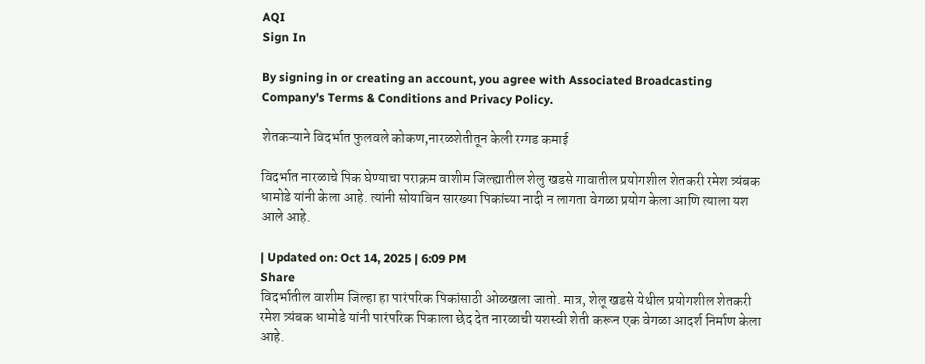AQI
Sign In

By signing in or creating an account, you agree with Associated Broadcasting Company's Terms & Conditions and Privacy Policy.

शेतकऱ्याने विदर्भात फुलवले कोकण,नारळशेतीतून केली रग्गड कमाई

विदर्भात नारळाचे पिक घेण्याचा पराक्रम वाशीम जिल्ह्यातील शेलु खडसे गावातील प्रयोगशील शेतकरी रमेश त्र्यंबक धामोडे यांनी केला आहे. त्यांनी सोयाबिन सारख्या पिकांच्या नादी न लागता वेगळा प्रयोग केला आणि त्याला यश आले आहे.

| Updated on: Oct 14, 2025 | 6:09 PM
Share
विदर्भातील वाशीम जिल्हा हा पारंपरिक पिकांसाठी ओळखला जातो. मात्र, शेलू खडसे येथील प्रयोगशील शेतकरी रमेश त्र्यंबक धामोडे यांनी पारंपरिक पिकाला छेद देत नारळाची यशस्वी शेती करून एक वेगळा आदर्श निर्माण केला आहे.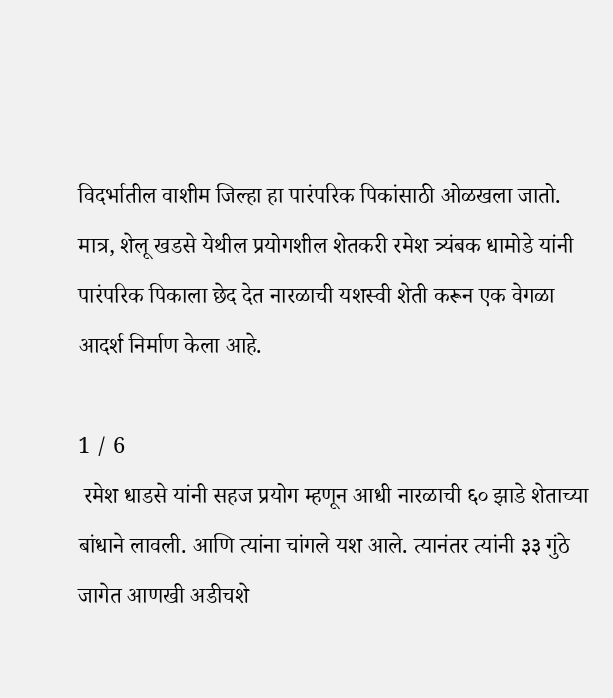विदर्भातील वाशीम जिल्हा हा पारंपरिक पिकांसाठी ओळखला जातो. मात्र, शेलू खडसे येथील प्रयोगशील शेतकरी रमेश त्र्यंबक धामोडे यांनी पारंपरिक पिकाला छेद देत नारळाची यशस्वी शेती करून एक वेगळा आदर्श निर्माण केला आहे.

1 / 6
 रमेश धाडसे यांनी सहज प्रयोग म्हणून आधी नारळाची ६० झाडे शेताच्या बांधाने लावली. आणि त्यांना चांगले यश आले. त्यानंतर त्यांनी ३३ गुंठे जागेत आणखी अडीचशे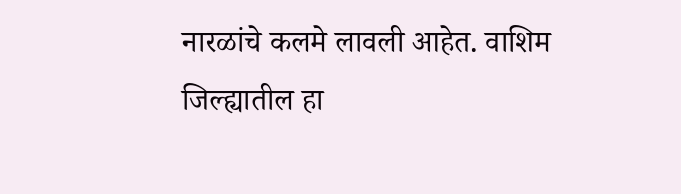नारळांचे कलमे लावली आहेत. वाशिम जिल्ह्यातील हा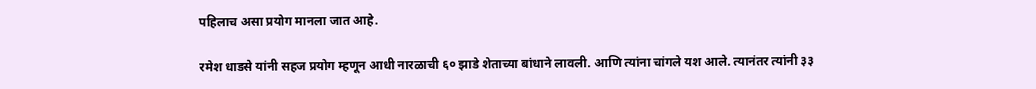पहिलाच असा प्रयोग मानला जात आहे.

रमेश धाडसे यांनी सहज प्रयोग म्हणून आधी नारळाची ६० झाडे शेताच्या बांधाने लावली. आणि त्यांना चांगले यश आले. त्यानंतर त्यांनी ३३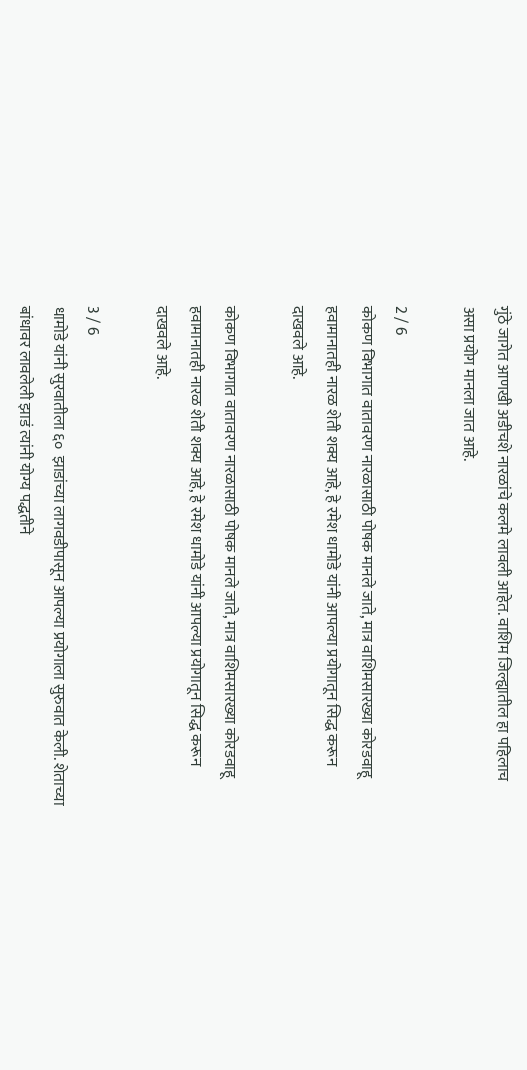गुंठे जागेत आणखी अडीचशे नारळांचे कलमे लावली आहेत. वाशिम जिल्ह्यातील हा पहिलाच असा प्रयोग मानला जात आहे.

2 / 6
कोकण विभागात वातावरण नारळासाठी पोषक मानले जाते, मात्र वाशिमसारख्या कोरडवाहू हवामानातही नारळ शेती शक्य आहे, हे रमेश धामोडे यांनी आपल्या प्रयोगातून सिद्ध करून दाखवले आहे.

कोकण विभागात वातावरण नारळासाठी पोषक मानले जाते, मात्र वाशिमसारख्या कोरडवाहू हवामानातही नारळ शेती शक्य आहे, हे रमेश धामोडे यांनी आपल्या प्रयोगातून सिद्ध करून दाखवले आहे.

3 / 6
धामोडे यांनी सुरवातीला ६०  झाडांच्या लागवडीपासून आपल्या प्रयोगाला सुरुवात केली. शेताच्या बांधावर लावलेली झाडं त्यांनी योग्य पद्धतीने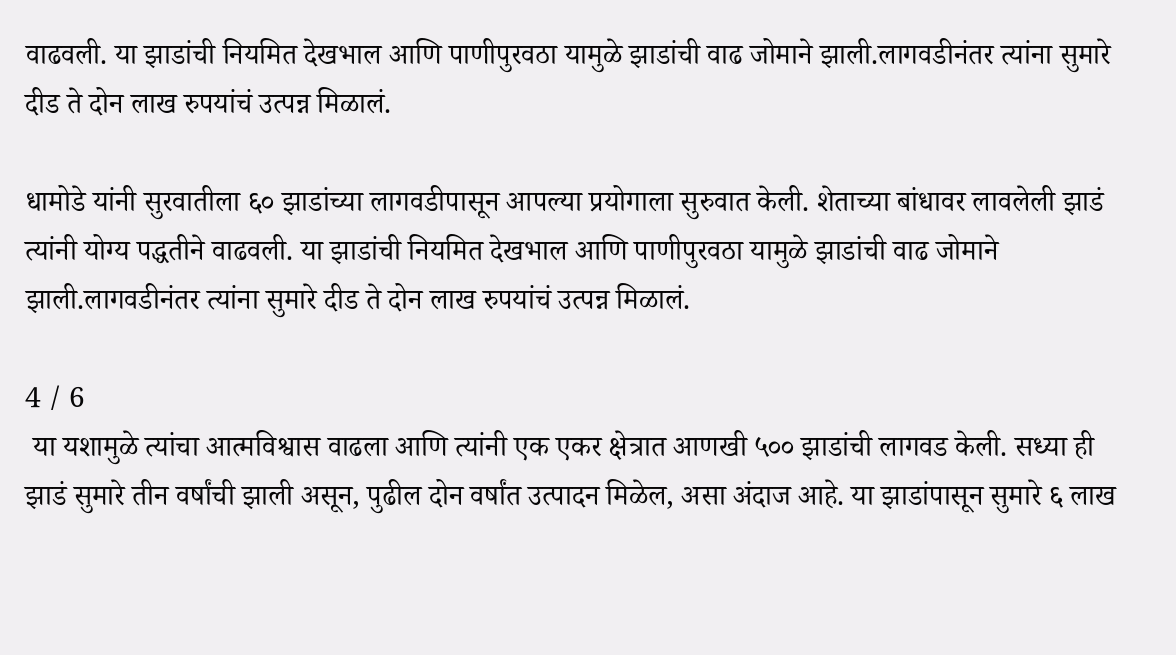वाढवली. या झाडांची नियमित देखभाल आणि पाणीपुरवठा यामुळे झाडांची वाढ जोमाने झाली.लागवडीनंतर त्यांना सुमारे दीड ते दोन लाख रुपयांचं उत्पन्न मिळालं.

धामोडे यांनी सुरवातीला ६० झाडांच्या लागवडीपासून आपल्या प्रयोगाला सुरुवात केली. शेताच्या बांधावर लावलेली झाडं त्यांनी योग्य पद्धतीने वाढवली. या झाडांची नियमित देखभाल आणि पाणीपुरवठा यामुळे झाडांची वाढ जोमाने झाली.लागवडीनंतर त्यांना सुमारे दीड ते दोन लाख रुपयांचं उत्पन्न मिळालं.

4 / 6
 या यशामुळे त्यांचा आत्मविश्वास वाढला आणि त्यांनी एक एकर क्षेत्रात आणखी ५०० झाडांची लागवड केली. सध्या ही झाडं सुमारे तीन वर्षांची झाली असून, पुढील दोन वर्षांत उत्पादन मिळेल, असा अंदाज आहे. या झाडांपासून सुमारे ६ लाख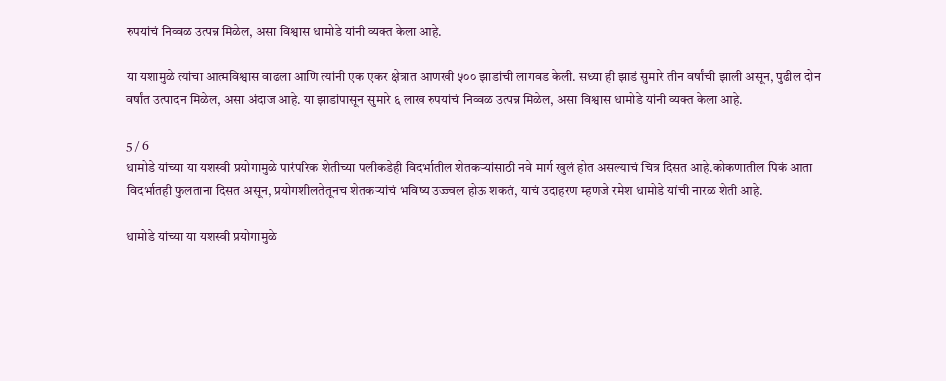रुपयांचं निव्वळ उत्पन्न मिळेल, असा विश्वास धामोडे यांनी व्यक्त केला आहे.

या यशामुळे त्यांचा आत्मविश्वास वाढला आणि त्यांनी एक एकर क्षेत्रात आणखी ५०० झाडांची लागवड केली. सध्या ही झाडं सुमारे तीन वर्षांची झाली असून, पुढील दोन वर्षांत उत्पादन मिळेल, असा अंदाज आहे. या झाडांपासून सुमारे ६ लाख रुपयांचं निव्वळ उत्पन्न मिळेल, असा विश्वास धामोडे यांनी व्यक्त केला आहे.

5 / 6
धामोडे यांच्या या यशस्वी प्रयोगामुळे पारंपरिक शेतीच्या पलीकडेही विदर्भातील शेतकऱ्यांसाठी नवे मार्ग खुलं होत असल्याचं चित्र दिसत आहे.कोकणातील पिकं आता विदर्भातही फुलताना दिसत असून, प्रयोगशीलतेतूनच शेतकऱ्यांचं भविष्य उज्ज्वल होऊ शकतं, याचं उदाहरण म्हणजे रमेश धामोडे यांची नारळ शेती आहे.

धामोडे यांच्या या यशस्वी प्रयोगामुळे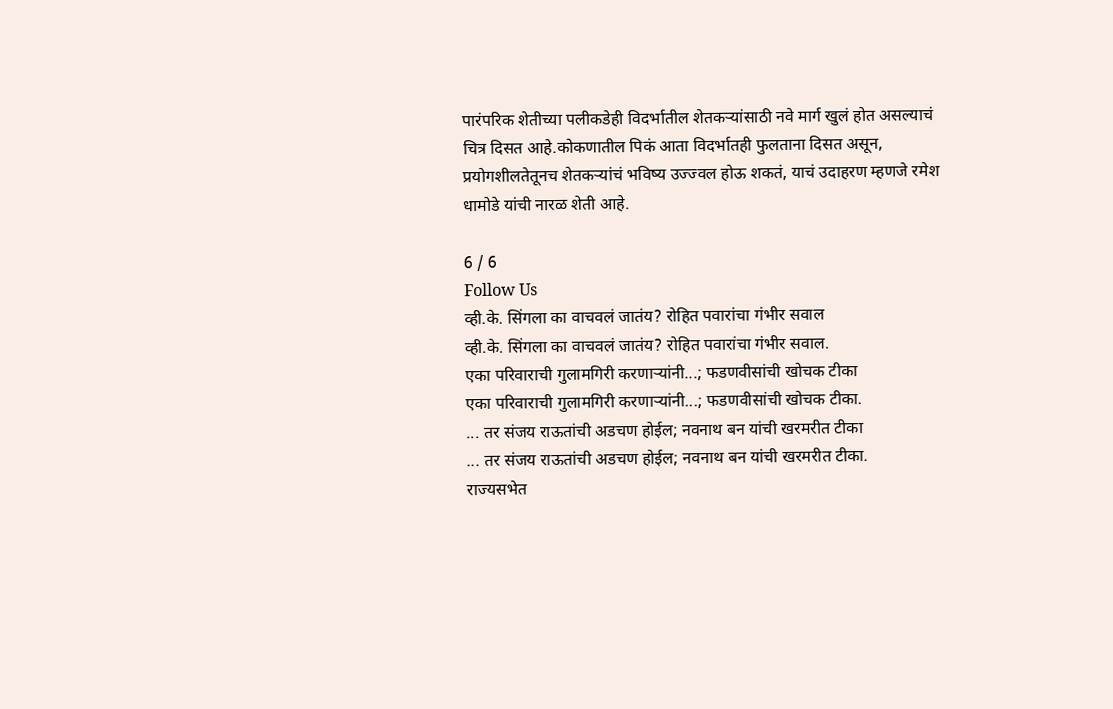पारंपरिक शेतीच्या पलीकडेही विदर्भातील शेतकऱ्यांसाठी नवे मार्ग खुलं होत असल्याचं चित्र दिसत आहे.कोकणातील पिकं आता विदर्भातही फुलताना दिसत असून, प्रयोगशीलतेतूनच शेतकऱ्यांचं भविष्य उज्ज्वल होऊ शकतं, याचं उदाहरण म्हणजे रमेश धामोडे यांची नारळ शेती आहे.

6 / 6
Follow Us
व्ही.के. सिंगला का वाचवलं जातंय? रोहित पवारांचा गंभीर सवाल
व्ही.के. सिंगला का वाचवलं जातंय? रोहित पवारांचा गंभीर सवाल.
एका परिवाराची गुलामगिरी करणाऱ्यांनी...; फडणवीसांची खोचक टीका
एका परिवाराची गुलामगिरी करणाऱ्यांनी...; फडणवीसांची खोचक टीका.
... तर संजय राऊतांची अडचण होईल; नवनाथ बन यांची खरमरीत टीका
... तर संजय राऊतांची अडचण होईल; नवनाथ बन यांची खरमरीत टीका.
राज्यसभेत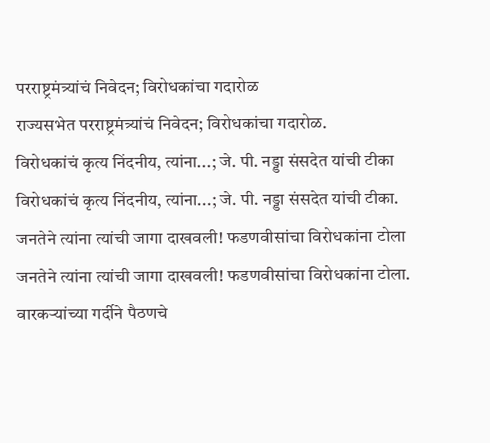परराष्ट्रमंत्र्यांचं निवेदन; विरोधकांचा गदारोळ
राज्यसभेत परराष्ट्रमंत्र्यांचं निवेदन; विरोधकांचा गदारोळ.
विरोधकांचं कृत्य निंदनीय, त्यांना...; जे. पी. नड्डा संसदेत यांची टीका
विरोधकांचं कृत्य निंदनीय, त्यांना...; जे. पी. नड्डा संसदेत यांची टीका.
जनतेने त्यांना त्यांची जागा दाखवली! फडणवीसांचा विरोधकांना टोला
जनतेने त्यांना त्यांची जागा दाखवली! फडणवीसांचा विरोधकांना टोला.
वारकऱ्यांच्या गर्दीने पैठणचे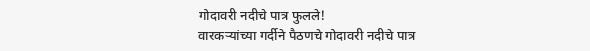गोदावरी नदीचे पात्र फुलले!
वारकऱ्यांच्या गर्दीने पैठणचे गोदावरी नदीचे पात्र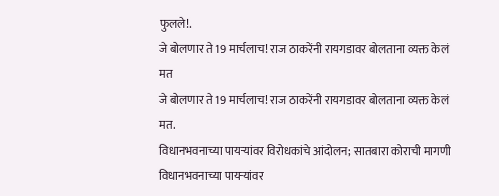फुलले!.
जे बोलणार ते 19 मार्चलाच! राज ठाकरेंनी रायगडावर बोलताना व्यक्त केलं मत
जे बोलणार ते 19 मार्चलाच! राज ठाकरेंनी रायगडावर बोलताना व्यक्त केलं मत.
विधानभवनाच्या पायऱ्यांवर विरोधकांचे आंदोलन; सातबारा कोराची मागणी
विधानभवनाच्या पायऱ्यांवर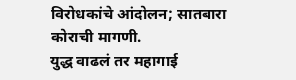विरोधकांचे आंदोलन; सातबारा कोराची मागणी.
युद्ध वाढलं तर महागाई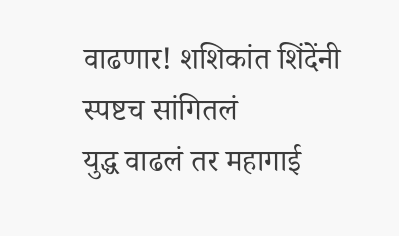वाढणार! शशिकांत शिंदेंनी स्पष्टच सांगितलं
युद्ध वाढलं तर महागाई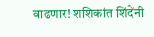वाढणार! शशिकांत शिंदेंनी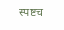स्पष्टच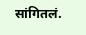सांगितलं.